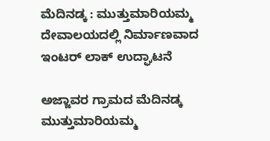ಮೆದಿನಡ್ಕ : ಮುತ್ತುಮಾರಿಯಮ್ಮ ದೇವಾಲಯದಲ್ಲಿ ನಿರ್ಮಾಣವಾದ ಇಂಟರ್ ಲಾಕ್ ಉದ್ಘಾಟನೆ

ಅಜ್ಜಾವರ ಗ್ರಾಮದ ಮೆದಿನಡ್ಕ ಮುತ್ತುಮಾರಿಯಮ್ಮ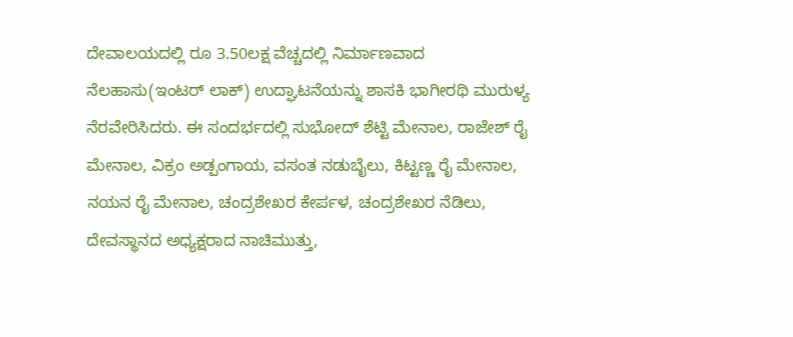ದೇವಾಲಯದಲ್ಲಿ ರೂ 3.50ಲಕ್ಷ ವೆಚ್ಚದಲ್ಲಿ ನಿರ್ಮಾಣವಾದ ನೆಲಹಾಸು(ಇಂಟರ್ ಲಾಕ್) ಉದ್ಘಾಟನೆಯನ್ನು ಶಾಸಕಿ ಭಾಗೀರಥಿ ಮುರುಳ್ಯ ನೆರವೇರಿಸಿದರು. ಈ ಸಂದರ್ಭದಲ್ಲಿ ಸುಭೋದ್ ಶೆಟ್ಟಿ ಮೇನಾಲ, ರಾಜೇಶ್ ರೈ ಮೇನಾಲ, ವಿಕ್ರಂ ಅಡ್ಪಂಗಾಯ, ವಸಂತ ನಡುಬೈಲು, ಕಿಟ್ಟಣ್ಣ ರೈ‌ ಮೇನಾಲ, ನಯನ ರೈ ಮೇನಾಲ, ಚಂದ್ರಶೇಖರ ಕೇರ್ಪಳ, ಚಂದ್ರಶೇಖರ ನೆಡಿಲು, ದೇವಸ್ಥಾನದ ಅಧ್ಯಕ್ಷರಾದ ನಾಚಿಮುತ್ತು,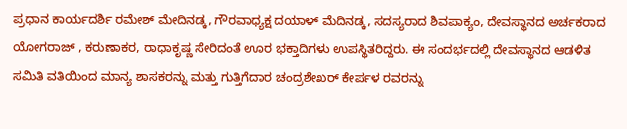ಪ್ರಧಾನ ಕಾರ್ಯದರ್ಶಿ ರಮೇಶ್ ಮೇದಿನಡ್ಕ, ಗೌರವಾಧ್ಯಕ್ಷ ದಯಾಳ್ ಮೆದಿನಡ್ಕ, ಸದಸ್ಯರಾದ ಶಿವಪಾಕ್ಯಂ, ದೇವಸ್ಥಾನದ ಅರ್ಚಕರಾದ ಯೋಗರಾಜ್ , ಕರುಣಾಕರ, ರಾಧಾಕೃಷ್ಣ ಸೇರಿದಂತೆ ಊರ ಭಕ್ತಾದಿಗಳು ಉಪಸ್ಥಿತರಿದ್ದರು. ಈ ಸಂದರ್ಭದಲ್ಲಿ ದೇವಸ್ಥಾನದ ಆಡಳಿತ ಸಮಿತಿ ವತಿಯಿಂದ ಮಾನ್ಯ ಶಾಸಕರನ್ನು ಮತ್ತು ಗುತ್ತಿಗೆದಾರ ಚಂದ್ರಶೇಖರ್ ಕೇರ್ಪಳ ರವರನ್ನು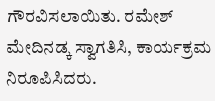ಗೌರವಿಸಲಾಯಿತು. ರಮೇಶ್ ಮೇದಿನಡ್ಕ ಸ್ವಾಗತಿಸಿ, ಕಾರ್ಯಕ್ರಮ ನಿರೂಪಿಸಿದರು.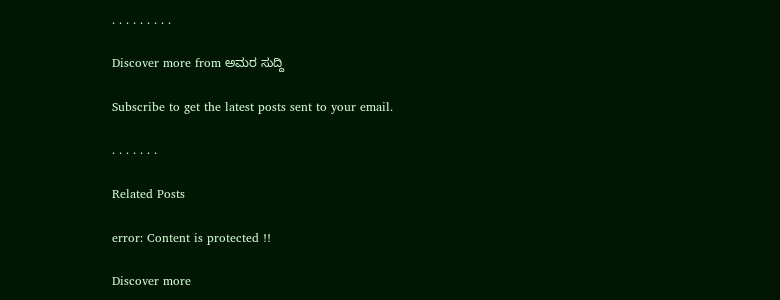. . . . . . . . .

Discover more from ಅಮರ ಸುದ್ದಿ

Subscribe to get the latest posts sent to your email.

. . . . . . .

Related Posts

error: Content is protected !!

Discover more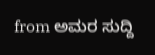from ಅಮರ ಸುದ್ದಿ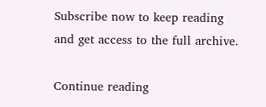Subscribe now to keep reading and get access to the full archive.

Continue reading